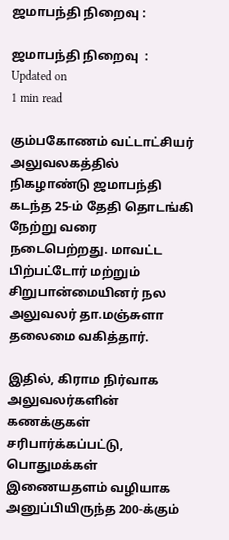ஜமாபந்தி நிறைவு :

ஜமாபந்தி நிறைவு  :
Updated on
1 min read

கும்பகோணம் வட்டாட்சியர் அலுவலகத்தில் நிகழாண்டு ஜமாபந்தி கடந்த 25-ம் தேதி தொடங்கி நேற்று வரை நடைபெற்றது. மாவட்ட பிற்பட்டோர் மற்றும் சிறுபான்மையினர் நல அலுவலர் தா.மஞ்சுளா தலைமை வகித்தார்.

இதில், கிராம நிர்வாக அலுவலர்களின் கணக்குகள் சரிபார்க்கப்பட்டு, பொதுமக்கள் இணையதளம் வழியாக அனுப்பியிருந்த 200-க்கும்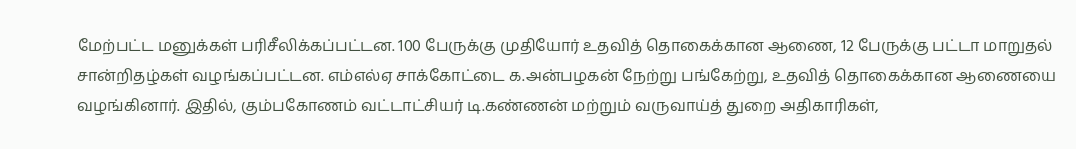மேற்பட்ட மனுக்கள் பரிசீலிக்கப்பட்டன. 100 பேருக்கு முதியோர் உதவித் தொகைக்கான ஆணை, 12 பேருக்கு பட்டா மாறுதல் சான்றிதழ்கள் வழங்கப்பட்டன. எம்எல்ஏ சாக்கோட்டை க.அன்பழகன் நேற்று பங்கேற்று, உதவித் தொகைக்கான ஆணையை வழங்கினார். இதில், கும்பகோணம் வட்டாட்சியர் டி.கண்ணன் மற்றும் வருவாய்த் துறை அதிகாரிகள்,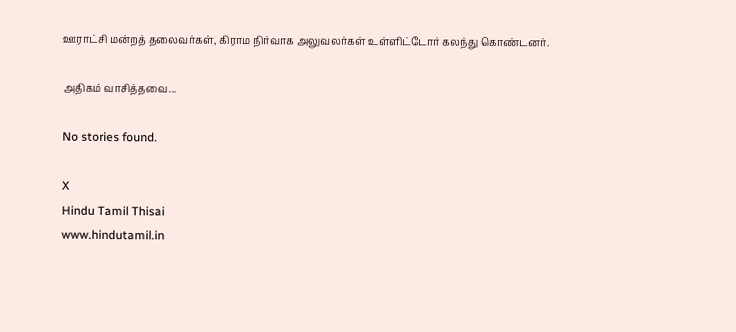ஊராட்சி மன்றத் தலைவர்கள், கிராம நிர்வாக அலுவலர்கள் உள்ளிட்டோர் கலந்து கொண்டனர்.

அதிகம் வாசித்தவை...

No stories found.

X
Hindu Tamil Thisai
www.hindutamil.in